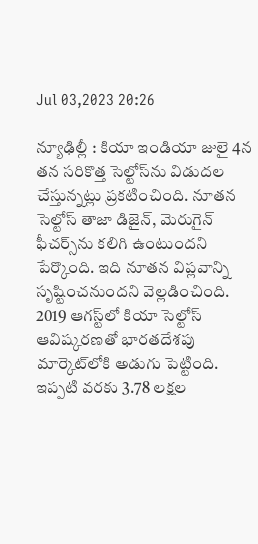Jul 03,2023 20:26

న్యూఢిల్లీ : కియా ఇండియా జులై 4న తన సరికొత్త సెల్టోస్‌ను విడుదల చేస్తున్నట్లు ప్రకటించింది. నూతన సెల్టోస్‌ తాజా డిజైన్‌, మెరుగైన్‌ ఫీచర్స్‌ను కలిగి ఉంటుందని పేర్కొంది. ఇది నూతన విప్లవాన్ని సృష్టించనుందని వెల్లడించింది. 2019 ఆగస్ట్‌లో కియా సెల్టోస్‌ ఆవిష్కరణతో భారతదేశపు మార్కెట్‌లోకి అడుగు పెట్టింది. ఇప్పటి వరకు 3.78 లక్షల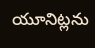యూనిట్లను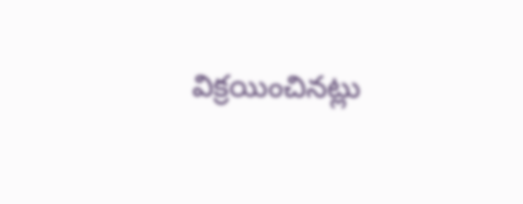విక్రయించినట్లు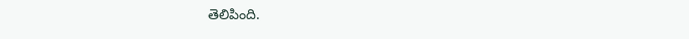తెలిపింది.